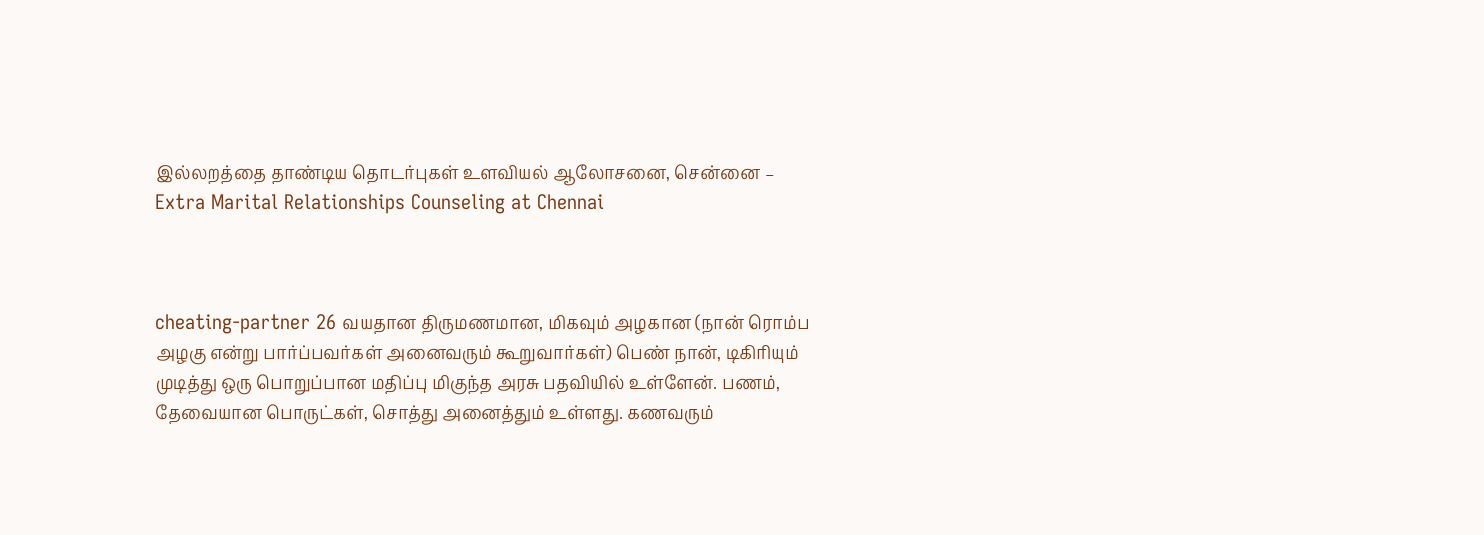இல்லறத்தை தாண்டிய தொடர்புகள் உளவியல் ஆலோசனை, சென்னை – Extra Marital Relationships Counseling at Chennai



cheating-partner 26 வயதான திருமணமான, மிகவும் அழகான (நான் ரொம்ப அழகு என்று பார்ப்பவர்கள் அனைவரும் கூறுவார்கள்) பெண் நான், டிகிரியும் முடித்து ஒரு பொறுப்பான மதிப்பு மிகுந்த அரசு பதவியில் உள்ளேன். பணம், தேவையான பொருட்கள், சொத்து அனைத்தும் உள்ளது. கணவரும்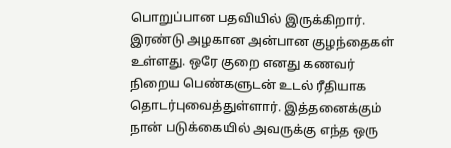பொறுப்பான பதவியில் இருக்கிறார். இரண்டு அழகான அன்பான குழந்தைகள் உள்ளது. ஒரே குறை எனது கணவர் நிறைய பெண்களுடன் உடல் ரீதியாக தொடர்புவைத்துள்ளார். இத்தனைக்கும் நான் படுக்கையில் அவருக்கு எந்த ஒரு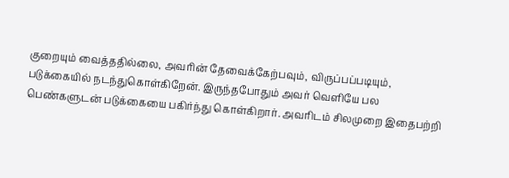குறையும் வைத்ததில்லை, அவரின் தேவைக்கேற்பவும், விருப்பப்படியும், படுக்கையில் நடந்துகொள்கிறேன். இருந்தபோதும் அவர் வெளியே பல பெண்களுடன் படுக்கையை பகிர்ந்து கொள்கிறார். அவரிடம் சிலமுறை இதைபற்றி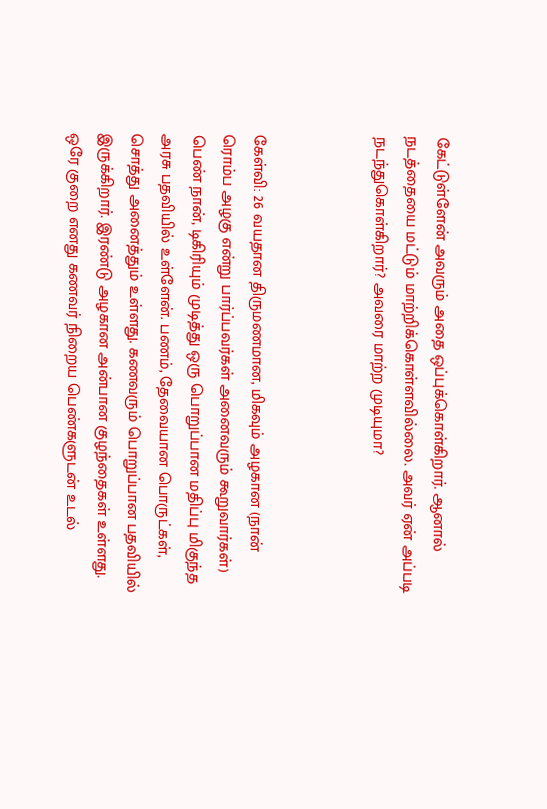கேட்டுள்ளேன் அவரும் அதை ஒப்புக்கொள்கிறார். ஆனால் நடத்தையை மட்டும் மாற்றிக்கொள்ளவில்லை. அவர் ஏன் அப்படி நடந்துகொள்கிறார்? அவரை மாற்ற முடியுமா?



கேள்வி: 26 வயதான திருமணமான, மிகவும் அழகான (நான் ரொம்ப அழகு என்று பார்ப்பவர்கள் அனைவரும் கூறுவார்கள்) பெண் நான், டிகிரியும் முடித்து ஒரு பொறுப்பான மதிப்பு மிகுந்த அரசு பதவியில் உள்ளேன். பணம், தேவையான பொருட்கள், சொத்து அனைத்தும் உள்ளது. கணவரும் பொறுப்பான பதவியில் இருக்கிறார். இரண்டு அழகான அன்பான குழந்தைகள் உள்ளது. ஒரே குறை எனது கணவர் நிறைய பெண்களுடன் உடல்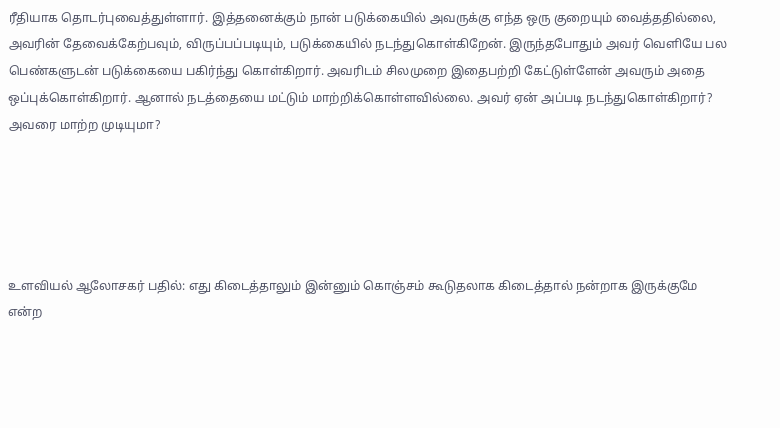ரீதியாக தொடர்புவைத்துள்ளார். இத்தனைக்கும் நான் படுக்கையில் அவருக்கு எந்த ஒரு குறையும் வைத்ததில்லை, அவரின் தேவைக்கேற்பவும், விருப்பப்படியும், படுக்கையில் நடந்துகொள்கிறேன். இருந்தபோதும் அவர் வெளியே பல பெண்களுடன் படுக்கையை பகிர்ந்து கொள்கிறார். அவரிடம் சிலமுறை இதைபற்றி கேட்டுள்ளேன் அவரும் அதை ஒப்புக்கொள்கிறார். ஆனால் நடத்தையை மட்டும் மாற்றிக்கொள்ளவில்லை. அவர் ஏன் அப்படி நடந்துகொள்கிறார்? அவரை மாற்ற முடியுமா?





உளவியல் ஆலோசகர் பதில்: எது கிடைத்தாலும் இன்னும் கொஞ்சம் கூடுதலாக கிடைத்தால் நன்றாக இருக்குமே என்ற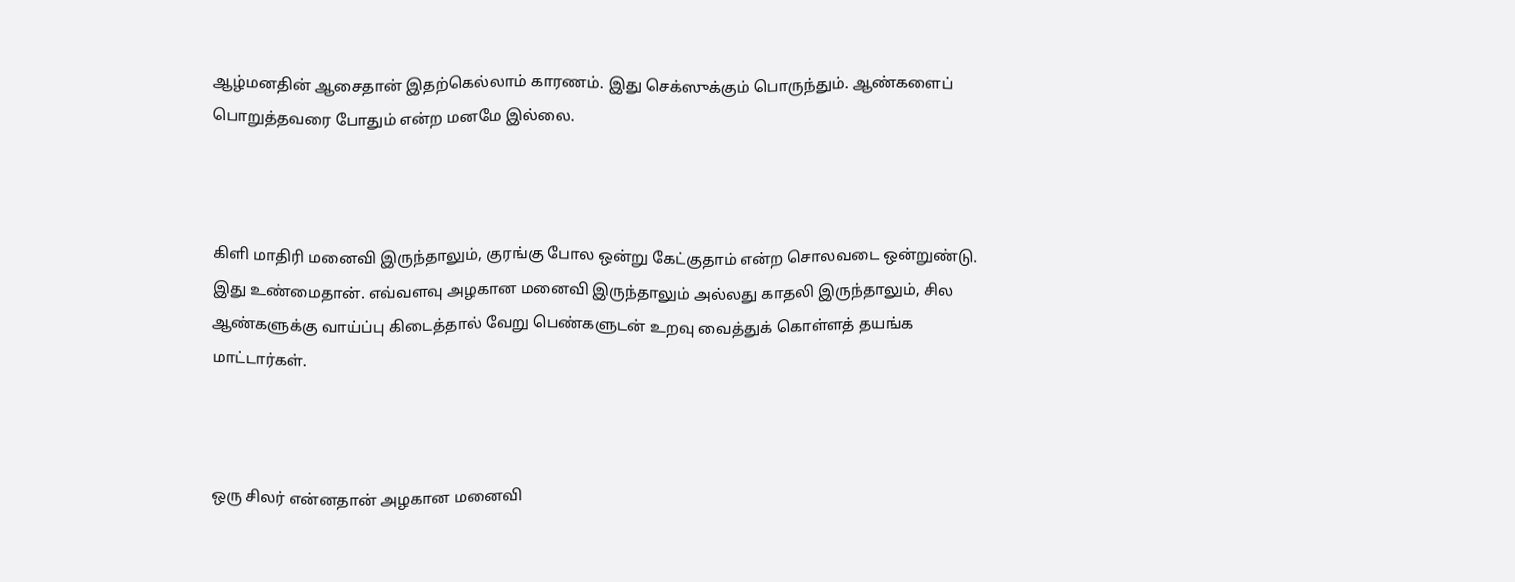ஆழ்மனதின் ஆசைதான் இதற்கெல்லாம் காரணம். இது செக்ஸுக்கும் பொருந்தும். ஆண்களைப் பொறுத்தவரை போதும் என்ற மனமே இல்லை.



கிளி மாதிரி மனைவி இருந்தாலும், குரங்கு போல ஒன்று கேட்குதாம் என்ற சொலவடை ஒன்றுண்டு. இது உண்மைதான். எவ்வளவு அழகான மனைவி இருந்தாலும் அல்லது காதலி இருந்தாலும், சில ஆண்களுக்கு வாய்ப்பு கிடைத்தால் வேறு பெண்களுடன் உறவு வைத்துக் கொள்ளத் தயங்க மாட்டார்கள்.



ஒரு சிலர் என்னதான் அழகான மனைவி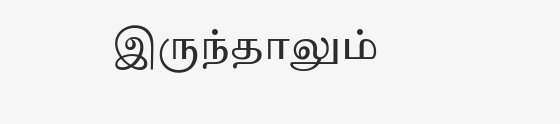இருந்தாலும்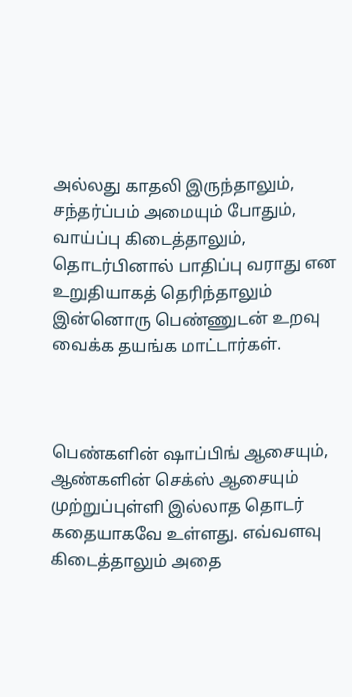அல்லது காதலி இருந்தாலும்,  சந்தர்ப்பம் அமையும் போதும், வாய்ப்பு கிடைத்தாலும், தொடர்பினால் பாதிப்பு வராது என உறுதியாகத் தெரிந்தாலும் இன்னொரு பெண்ணுடன் உறவு வைக்க தயங்க மாட்டார்கள்.



பெண்களின் ஷாப்பிங் ஆசையும், ஆண்களின் செக்ஸ் ஆசையும் முற்றுப்புள்ளி இல்லாத தொடர் கதையாகவே உள்ளது. எவ்வளவு கிடைத்தாலும் அதை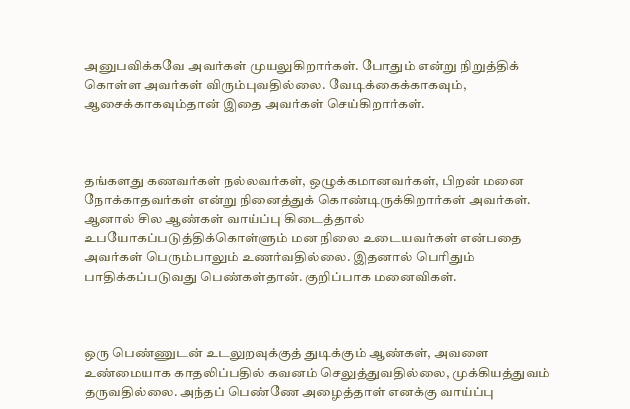அனுபவிக்கவே அவர்கள் முயலுகிறார்கள். போதும் என்று நிறுத்திக் கொள்ள அவர்கள் விரும்புவதில்லை. வேடிக்கைக்காகவும், ஆசைக்காகவும்தான் இதை அவர்கள் செய்கிறார்கள்.



தங்களது கணவர்கள் நல்லவர்கள், ஒழுக்கமானவர்கள், பிறன் மனை நோக்காதவர்கள் என்று நினைத்துக் கொண்டிருக்கிறார்கள் அவர்கள். ஆனால் சில ஆண்கள் வாய்ப்பு கிடைத்தால் உபயோகப்படுத்திக்கொள்ளும் மன நிலை உடையவர்கள் என்பதை அவர்கள் பெரும்பாலும் உணர்வதில்லை. இதனால் பெரிதும் பாதிக்கப்படுவது பெண்கள்தான். குறிப்பாக மனைவிகள்.



ஒரு பெண்ணுடன் உடலுறவுக்குத் துடிக்கும் ஆண்கள், அவளை உண்மையாக காதலிப்பதில் கவனம் செலுத்துவதில்லை, முக்கியத்துவம் தருவதில்லை. அந்தப் பெண்ணே அழைத்தாள் எனக்கு வாய்ப்பு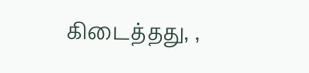கிடைத்தது, ,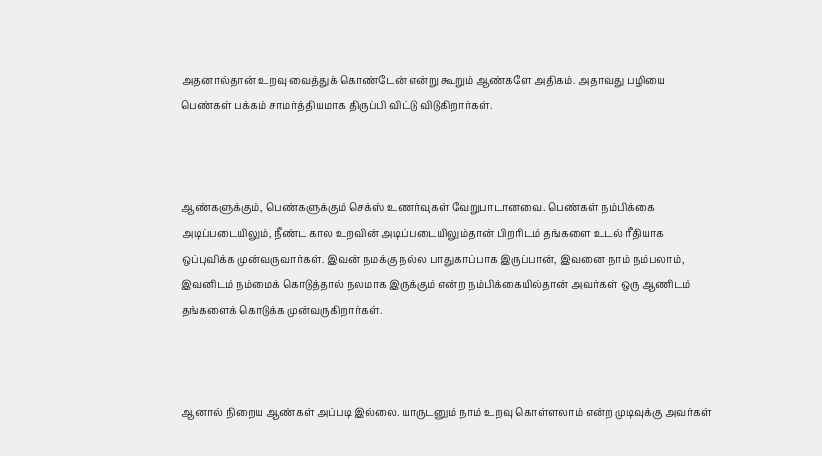அதனால்தான் உறவு வைத்துக் கொண்டேன் என்று கூறும் ஆண்களே அதிகம். அதாவது பழியை பெண்கள் பக்கம் சாமர்த்தியமாக திருப்பி விட்டு விடுகிறார்கள்.



ஆண்களுக்கும், பெண்களுக்கும் செக்ஸ் உணர்வுகள் வேறுபாடானவை. பெண்கள் நம்பிக்கை அடிப்படையிலும், நீண்ட கால உறவின் அடிப்படையிலும்தான் பிறரிடம் தங்களை உடல் ரீதியாக ஒப்புவிக்க முன்வருவார்கள். இவன் நமக்கு நல்ல பாதுகாப்பாக இருப்பான், இவனை நாம் நம்பலாம், இவனிடம் நம்மைக் கொடுத்தால் நலமாக இருக்கும் என்ற நம்பிக்கையில்தான் அவர்கள் ஒரு ஆணிடம் தங்களைக் கொடுக்க முன்வருகிறார்கள்.



ஆனால் நிறைய ஆண்கள் அப்படி இல்லை. யாருடனும் நாம் உறவு கொள்ளலாம் என்ற முடிவுக்கு அவர்கள்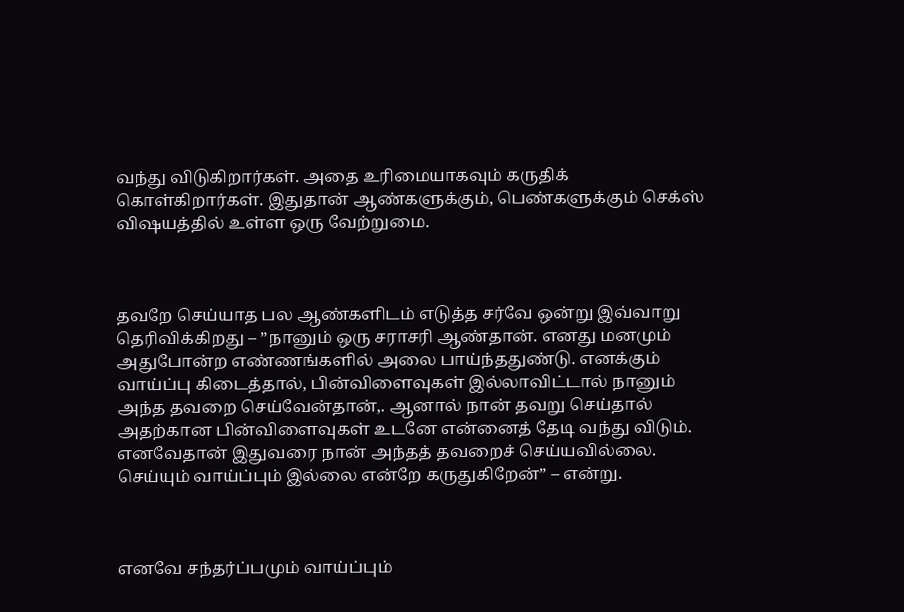வந்து விடுகிறார்கள். அதை உரிமையாகவும் கருதிக் கொள்கிறார்கள். இதுதான் ஆண்களுக்கும், பெண்களுக்கும் செக்ஸ் விஷயத்தில் உள்ள ஒரு வேற்றுமை.



தவறே செய்யாத பல ஆண்களிடம் எடுத்த சர்வே ஒன்று இவ்வாறு தெரிவிக்கிறது – ”நானும் ஒரு சராசரி ஆண்தான். எனது மனமும் அதுபோன்ற எண்ணங்களில் அலை பாய்ந்ததுண்டு. எனக்கும் வாய்ப்பு கிடைத்தால், பின்விளைவுகள் இல்லாவிட்டால் நானும் அந்த தவறை செய்வேன்தான்,. ஆனால் நான் தவறு செய்தால் அதற்கான பின்விளைவுகள் உடனே என்னைத் தேடி வந்து விடும். எனவேதான் இதுவரை நான் அந்தத் தவறைச் செய்யவில்லை. செய்யும் வாய்ப்பும் இல்லை என்றே கருதுகிறேன்” – என்று.



எனவே சந்தர்ப்பமும் வாய்ப்பும்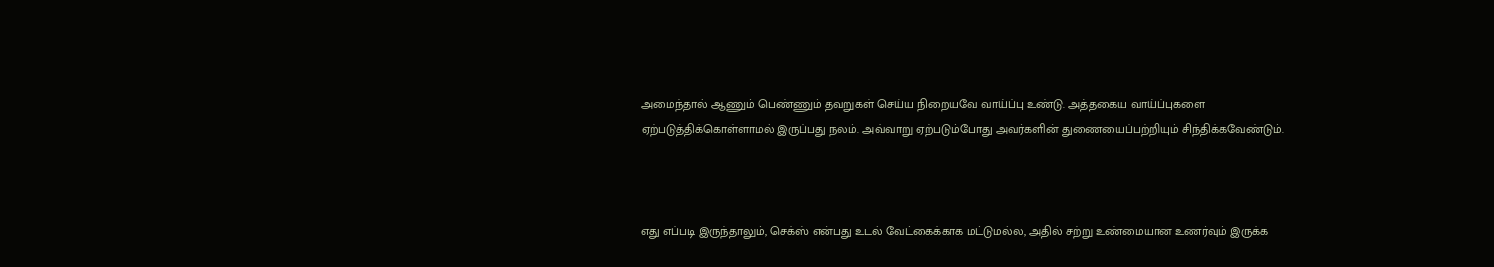அமைந்தால் ஆணும் பெண்ணும் தவறுகள் செய்ய நிறையவே வாய்ப்பு உண்டு. அத்தகைய வாய்ப்புகளை ஏற்படுத்திக்கொள்ளாமல் இருப்பது நலம். அவ்வாறு ஏற்படும்போது அவர்களின் துணையைப்பற்றியும் சிந்திக்கவேண்டும்.



எது எப்படி இருந்தாலும், செக்ஸ் என்பது உடல் வேட்கைக்காக மட்டுமல்ல, அதில் சற்று உண்மையான உணர்வும் இருக்க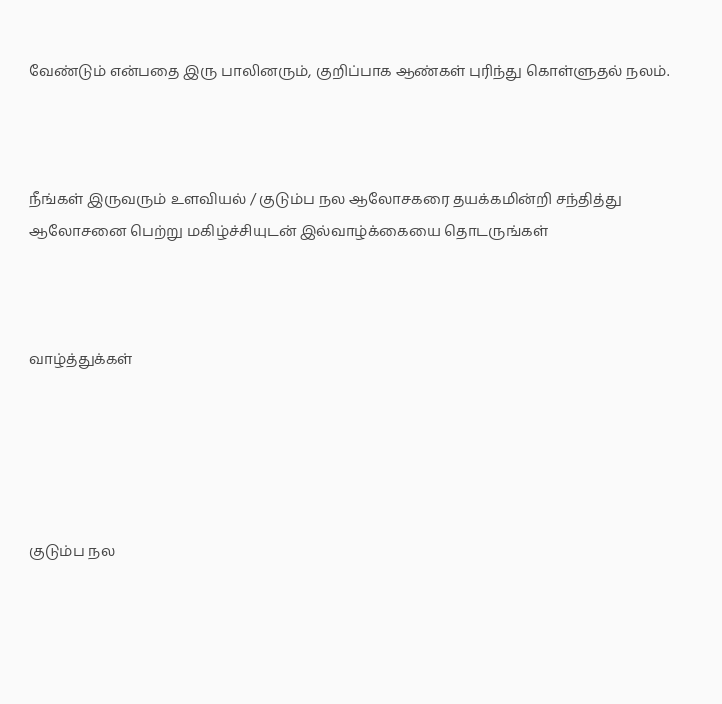வேண்டும் என்பதை இரு பாலினரும், குறிப்பாக ஆண்கள் புரிந்து கொள்ளுதல் நலம்.



நீங்கள் இருவரும் உளவியல் / குடும்ப நல ஆலோசகரை தயக்கமின்றி சந்தித்து ஆலோசனை பெற்று மகிழ்ச்சியுடன் இல்வாழ்க்கையை தொடருங்கள்



வாழ்த்துக்கள்





குடும்ப நல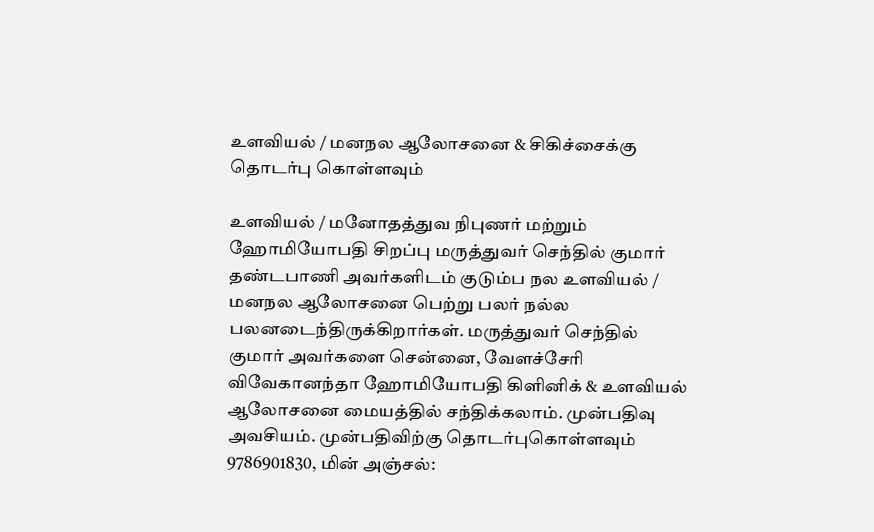உளவியல் / மனநல ஆலோசனை & சிகிச்சைக்கு  தொடர்பு கொள்ளவும்

உளவியல் / மனோதத்துவ நிபுணர் மற்றும் ஹோமியோபதி சிறப்பு மருத்துவர் செந்தில் குமார் தண்டபாணி அவர்களிடம் குடும்ப நல உளவியல் / மனநல ஆலோசனை பெற்று பலர் நல்ல பலனடைந்திருக்கிறார்கள். மருத்துவர் செந்தில் குமார் அவர்களை சென்னை, வேளச்சேரி விவேகானந்தா ஹோமியோபதி கிளினிக் & உளவியல் ஆலோசனை மையத்தில் சந்திக்கலாம். முன்பதிவு அவசியம். முன்பதிவிற்கு தொடர்புகொள்ளவும் 9786901830, மின் அஞ்சல்: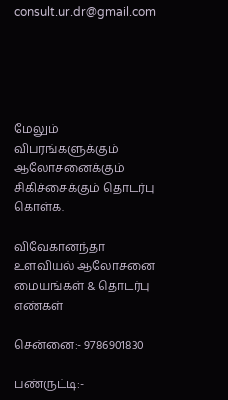consult.ur.dr@gmail.com





மேலும் விபரங்களுக்கும் ஆலோசனைக்கும் சிகிச்சைக்கும் தொடர்பு கொள்க.

விவேகானந்தா உளவியல் ஆலோசனை மையங்கள் & தொடர்பு எண்கள்

சென்னை:- 9786901830

பண்ருட்டி:-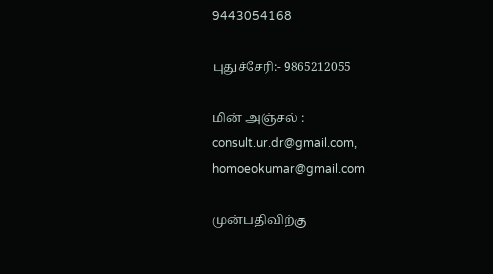9443054168

புதுச்சேரி:- 9865212055

மின் அஞ்சல் : consult.ur.dr@gmail.com, homoeokumar@gmail.com

முன்பதிவிற்கு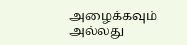அழைக்கவும் அல்லது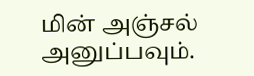மின் அஞ்சல் அனுப்பவும்.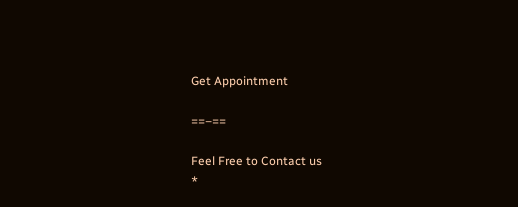Get Appointment

==–==

Feel Free to Contact us
*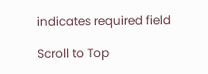indicates required field

Scroll to Top